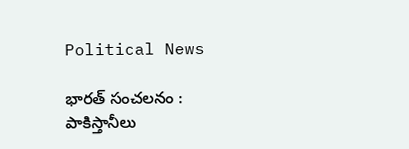Political News

భారత్ సంచలనం : పాకిస్తానీలు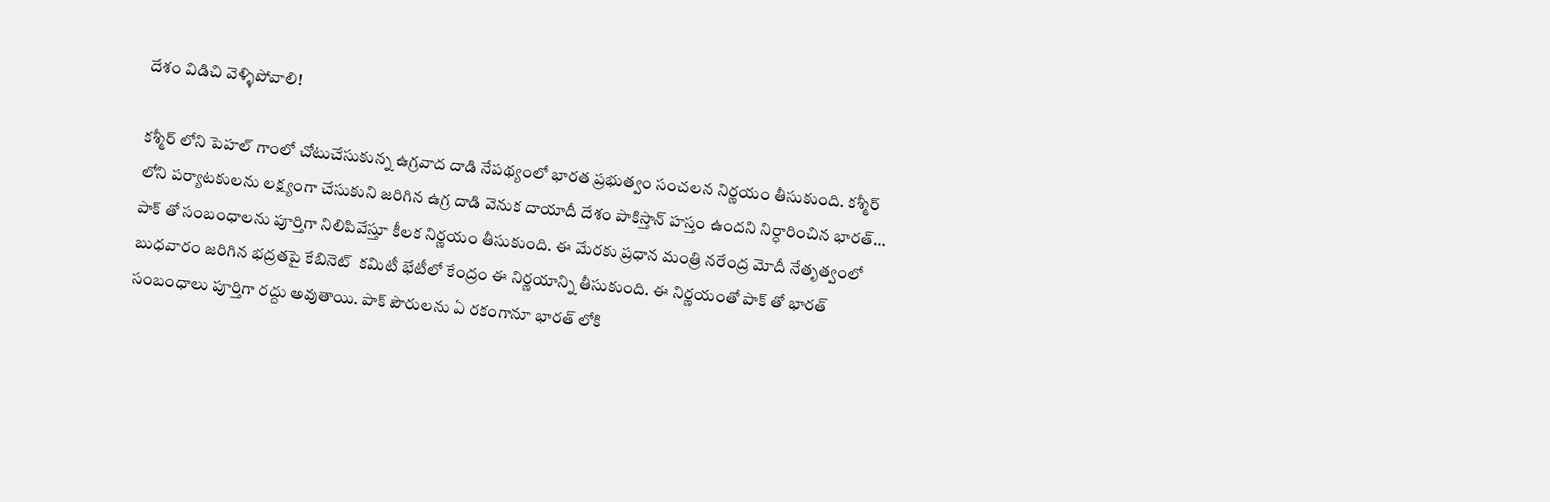దేశం విడిచి వెళ్ళిపోవాలి!

కశ్మీర్ లోని పెహల్ గాంలో చోటుచేసుకున్న ఉగ్రవాద దాడి నేపథ్యంలో భారత ప్రభుత్వం సంచలన నిర్ణయం తీసుకుంది. కశ్మీర్ లోని పర్యాటకులను లక్ష్యంగా చేసుకుని జరిగిన ఉగ్ర దాడి వెనుక దాయాదీ దేశం పాకిస్తాన్ హస్తం ఉందని నిర్ధారించిన భారత్… పాక్ తో సంబంధాలను పూర్తిగా నిలిపివేస్తూ కీలక నిర్ణయం తీసుకుంది. ఈ మేరకు ప్రధాన మంత్రి నరేంద్ర మోదీ నేతృత్వంలో బుధవారం జరిగిన భద్రతపై కేబినెట్  కమిటీ భేటీలో కేంద్రం ఈ నిర్ణయాన్ని తీసుకుంది. ఈ నిర్ణయంతో పాక్ తో భారత్ సంబంధాలు పూర్తిగా రద్దు అవుతాయి. పాక్ పౌరులను ఏ రకంగానూ భారత్ లోకి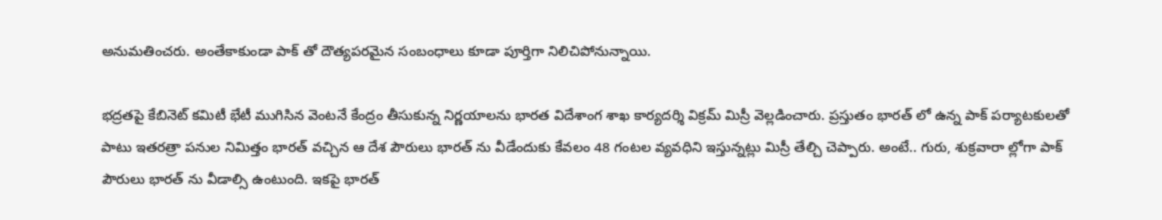అనుమతించరు. అంతేకాకుండా పాక్ తో దౌత్యపరమైన సంబంధాలు కూడా పూర్తిగా నిలిచిపోనున్నాయి.

భద్రతపై కేబినెట్ కమిటీ భేటీ ముగిసిన వెంటనే కేంద్రం తీసుకున్న నిర్ణయాలను భారత విదేశాంగ శాఖ కార్యదర్శి విక్రమ్ మిస్రీ వెల్లడించారు. ప్రస్తుతం భారత్ లో ఉన్న పాక్ పర్యాటకులతో పాటు ఇతరత్రా పనుల నిమిత్తం భారత్ వచ్చిన ఆ దేశ పౌరులు భారత్ ను వీడేందుకు కేవలం 48 గంటల వ్యవధిని ఇస్తున్నట్లు మిస్రీ తేల్చి చెప్పారు. అంటే.. గురు, శుక్రవారా ల్లోగా పాక్ పౌరులు భారత్ ను వీడాల్సి ఉంటుంది. ఇకపై భారత్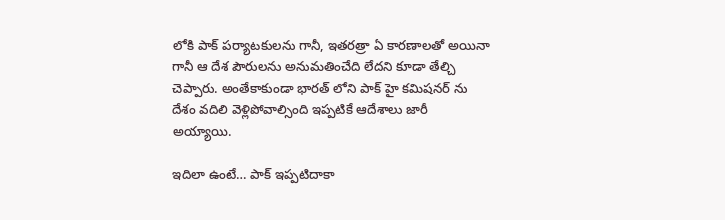లోకి పాక్ పర్యాటకులను గానీ, ఇతరత్రా ఏ కారణాలతో అయినా గానీ ఆ దేశ పౌరులను అనుమతించేది లేదని కూడా తేల్చి చెప్పారు. అంతేకాకుండా భారత్ లోని పాక్ హై కమిషనర్ ను దేశం వదిలి వెళ్లిపోవాల్సింది ఇప్పటికే ఆదేశాలు జారీ అయ్యాయి.

ఇదిలా ఉంటే… పాక్ ఇప్పటిదాకా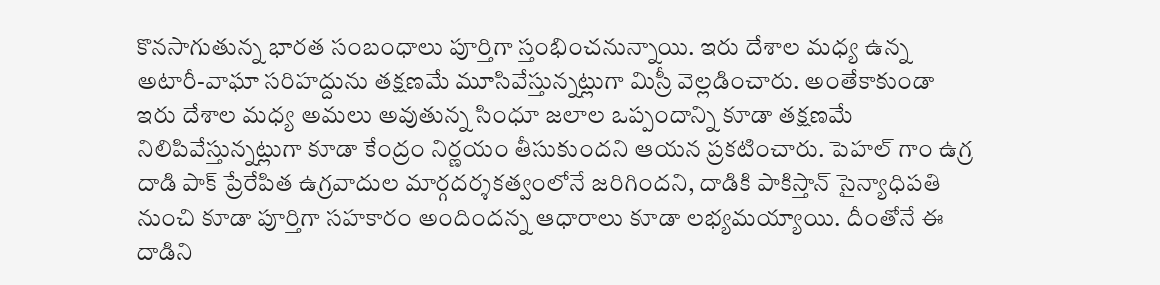కొనసాగుతున్న భారత సంబంధాలు పూర్తిగా స్తంభించనున్నాయి. ఇరు దేశాల మధ్య ఉన్న అటారీ-వాఘా సరిహద్దును తక్షణమే మూసివేస్తున్నట్లుగా మిస్రీ వెల్లడించారు. అంతేకాకుండా ఇరు దేశాల మధ్య అమలు అవుతున్న సింధూ జలాల ఒప్పందాన్ని కూడా తక్షణమే నిలిపివేస్తున్నట్లుగా కూడా కేంద్రం నిర్ణయం తీసుకుందని ఆయన ప్రకటించారు. పెహల్ గాం ఉగ్ర దాడి పాక్ ప్రేరేపిత ఉగ్రవాదుల మార్గదర్శకత్వంలోనే జరిగిందని, దాడికి పాకిస్తాన్ సైన్యాధిపతి నుంచి కూడా పూర్తిగా సహకారం అందిందన్న ఆధారాలు కూడా లభ్యమయ్యాయి. దీంతోనే ఈ దాడిని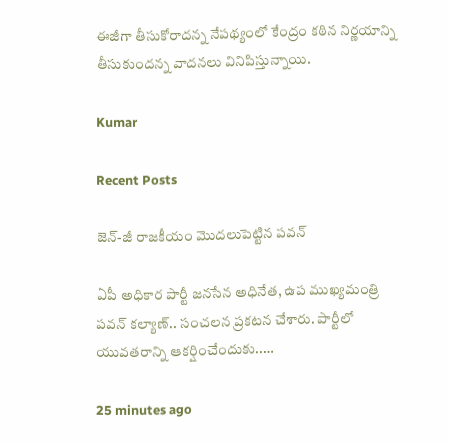ఈజీగా తీసుకోరాదన్న నేపథ్యంలో కేంద్రం కఠిన నిర్ణయాన్ని తీసుకుందన్న వాదనలు వినిపిస్తున్నాయి.

Kumar

Recent Posts

జెన్‌-జీ రాజకీయం మొదలుపెట్టిన పవన్

ఏపీ అధికార పార్టీ జ‌న‌సేన అధినేత‌, ఉప ముఖ్య‌మంత్రి ప‌వ‌న్ క‌ల్యాణ్‌.. సంచ‌ల‌న ప్ర‌క‌ట‌న చేశారు. పార్టీలో యువ‌త‌రాన్ని ఆకర్షించేందుకు..…

25 minutes ago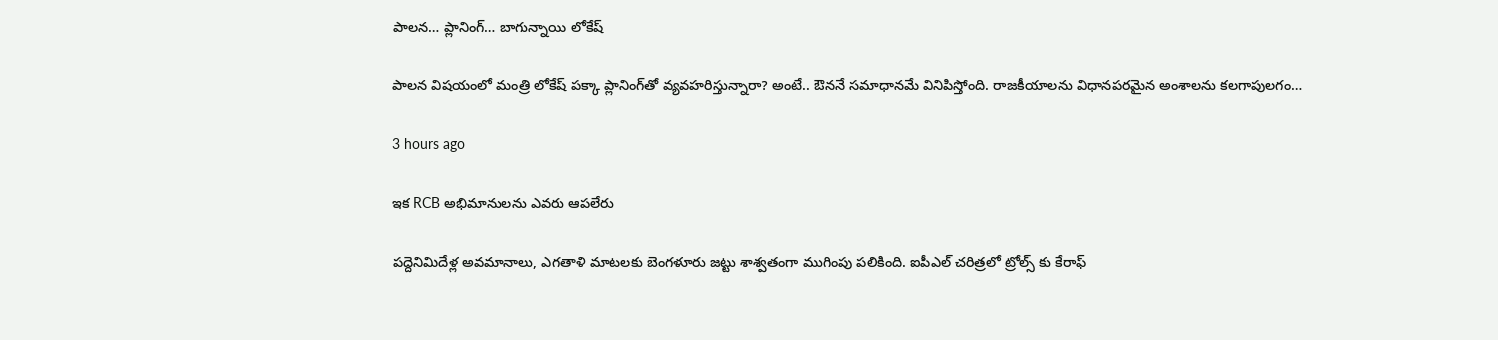పాలన… ప్లానింగ్… బాగున్నాయి లోకేష్

పాల‌న విష‌యంలో మంత్రి లోకేష్ ప‌క్కా ప్లానింగ్‌తో వ్య‌వ‌హ‌రిస్తున్నారా? అంటే.. ఔన‌నే స‌మాధాన‌మే వినిపిస్తోంది. రాజ‌కీయాల‌ను విధాన‌ప‌ర‌మైన అంశాల‌ను క‌ల‌గాపుల‌గం…

3 hours ago

ఇక RCB అభిమానులను ఎవరు ఆపలేరు

పద్దెనిమిదేళ్ల అవమానాలు, ఎగతాళి మాటలకు బెంగళూరు జట్టు శాశ్వతంగా ముగింపు పలికింది. ఐపీఎల్ చరిత్రలో ట్రోల్స్ కు కేరాఫ్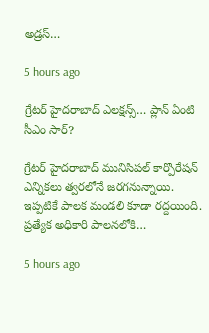అడ్రస్…

5 hours ago

గ్రేటర్ హైద‌రాబాద్ ఎల‌క్ష‌న్స్‌… ప్లాన్ ఏంటి సీఎం సార్?

గ్రేట‌ర్ హైద‌రాబాద్ మునిసిప‌ల్ కార్పొరేష‌న్ ఎన్నిక‌లు త్వ‌ర‌లోనే జ‌ర‌గ‌నున్నాయి. ఇప్ప‌టికే పాల‌క మండ‌లి కూడా ర‌ద్ద‌యింది. ప్ర‌త్యేక అధికారి పాల‌న‌లోకి…

5 hours ago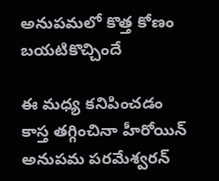అనుపమలో కొత్త కోణం బయటికొచ్చిందే

ఈ మధ్య కనిపించడం కాస్త తగ్గించినా హీరోయిన్ అనుపమ పరమేశ్వరన్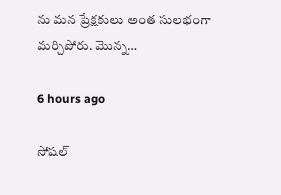ను మన ప్రేక్షకులు అంత సులభంగా మర్చిపోరు. మొన్న…

6 hours ago

సోష‌ల్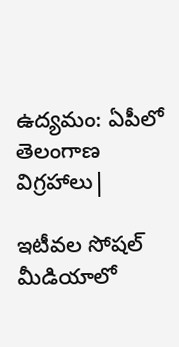ఉద్య‌మం: ఏపీలో తెలంగాణ విగ్ర‌హాలు|

ఇటీవ‌ల సోష‌ల్ మీడియాలో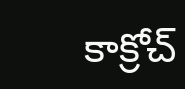కాక్రోచ్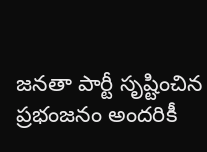జ‌న‌తా పార్టీ సృష్టించిన ప్ర‌భంజ‌నం అంద‌రికీ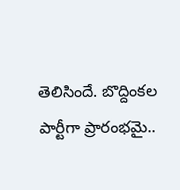తెలిసిందే. బొద్దింక‌ల పార్టీగా ప్రారంభ‌మై..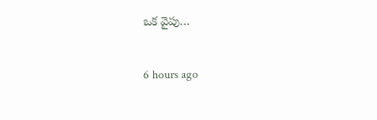ఒక వైపు…

6 hours ago